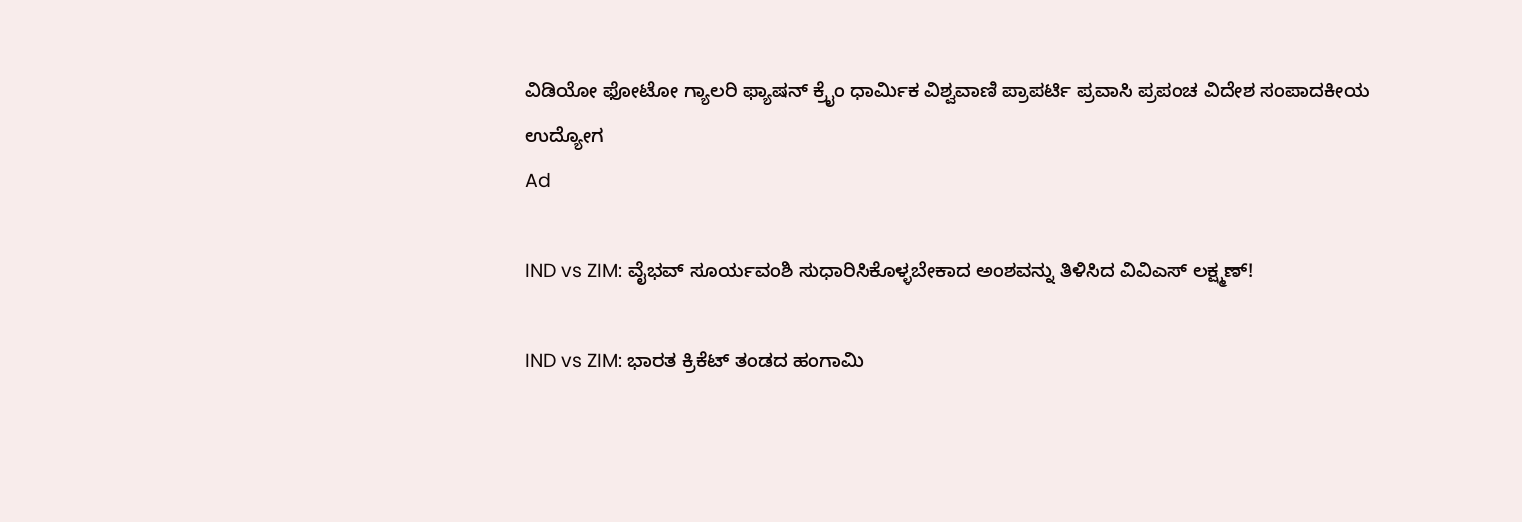ವಿಡಿಯೋ ಫೋಟೋ ಗ್ಯಾಲರಿ ಫ್ಯಾಷನ್ ಕ್ರೈಂ ಧಾರ್ಮಿಕ ವಿಶ್ವವಾಣಿ ಪ್ರಾಪರ್ಟಿ ಪ್ರವಾಸಿ ಪ್ರಪಂಚ ವಿದೇಶ ಸಂಪಾದಕೀಯ ಉದ್ಯೋಗ
Ad

IND vs ZIM: ವೈಭವ್‌ ಸೂರ್ಯವಂಶಿ ಸುಧಾರಿಸಿಕೊಳ್ಳಬೇಕಾದ ಅಂಶವನ್ನು ತಿಳಿಸಿದ ವಿವಿಎಸ್‌ ಲಕ್ಷ್ಮಣ್‌!

IND vs ZIM: ಭಾರತ ಕ್ರಿಕೆಟ್‌ ತಂಡದ ಹಂಗಾಮಿ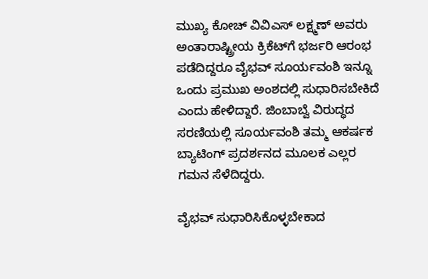ಮುಖ್ಯ ಕೋಚ್ ವಿವಿಎಸ್ ಲಕ್ಷ್ಮಣ್ ಅವರು ಅಂತಾರಾಷ್ಟ್ರೀಯ ಕ್ರಿಕೆಟ್‌ಗೆ ಭರ್ಜರಿ ಆರಂಭ ಪಡೆದಿದ್ದರೂ ವೈಭವ್ ಸೂರ್ಯವಂಶಿ ಇನ್ನೂ ಒಂದು ಪ್ರಮುಖ ಅಂಶದಲ್ಲಿ ಸುಧಾರಿಸಬೇಕಿದೆ ಎಂದು ಹೇಳಿದ್ದಾರೆ. ಜಿಂಬಾಬ್ವೆ ವಿರುದ್ಧದ ಸರಣಿಯಲ್ಲಿ ಸೂರ್ಯವಂಶಿ ತಮ್ಮ ಆಕರ್ಷಕ ಬ್ಯಾಟಿಂಗ್ ಪ್ರದರ್ಶನದ ಮೂಲಕ ಎಲ್ಲರ ಗಮನ ಸೆಳೆದಿದ್ದರು.

ವೈಭವ್‌ ಸುಧಾರಿಸಿಕೊಳ್ಳಬೇಕಾದ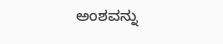ಅಂಶವನ್ನು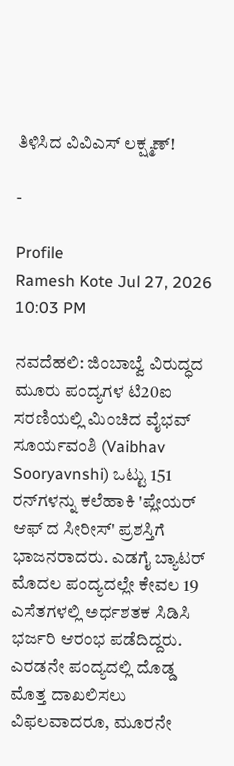ತಿಳಿಸಿದ ವಿವಿಎಸ್‌ ಲಕ್ಷ್ಮಣ್‌!

-

Profile
Ramesh Kote Jul 27, 2026 10:03 PM

ನವದೆಹಲಿ: ಜಿಂಬಾಬ್ವೆ ವಿರುದ್ಧದ ಮೂರು ಪಂದ್ಯಗಳ ಟಿ20ಐ ಸರಣಿಯಲ್ಲಿ ಮಿಂಚಿದ ವೈಭವ್ ಸೂರ್ಯವಂಶಿ (Vaibhav Sooryavnshi) ಒಟ್ಟು 151 ರನ್‌ಗಳನ್ನು ಕಲೆಹಾಕಿ 'ಪ್ಲೇಯರ್ ಆಫ್ ದ ಸೀರೀಸ್' ಪ್ರಶಸ್ತಿಗೆ ಭಾಜನರಾದರು. ಎಡಗೈ ಬ್ಯಾಟರ್ ಮೊದಲ ಪಂದ್ಯದಲ್ಲೇ ಕೇವಲ 19 ಎಸೆತಗಳಲ್ಲಿ ಅರ್ಧಶತಕ ಸಿಡಿಸಿ ಭರ್ಜರಿ ಆರಂಭ ಪಡೆದಿದ್ದರು. ಎರಡನೇ ಪಂದ್ಯದಲ್ಲಿ ದೊಡ್ಡ ಮೊತ್ತ ದಾಖಲಿಸಲು ವಿಫಲವಾದರೂ, ಮೂರನೇ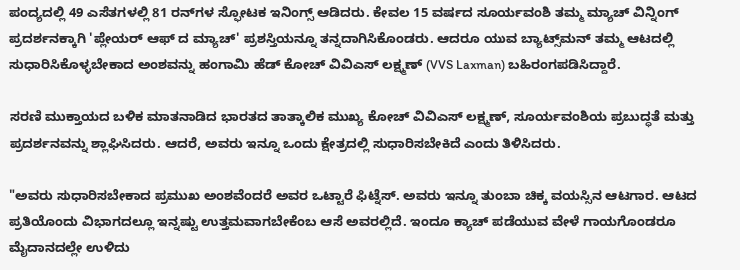ಪಂದ್ಯದಲ್ಲಿ 49 ಎಸೆತಗಳಲ್ಲಿ 81 ರನ್‌ಗಳ ಸ್ಫೋಟಕ ಇನಿಂಗ್ಸ್‌ ಆಡಿದರು. ಕೇವಲ 15 ವರ್ಷದ ಸೂರ್ಯವಂಶಿ ತಮ್ಮ ಮ್ಯಾಚ್‌ ವಿನ್ನಿಂಗ್‌ ಪ್ರದರ್ಶನಕ್ಕಾಗಿ 'ಪ್ಲೇಯರ್ ಆಫ್ ದ ಮ್ಯಾಚ್' ಪ್ರಶಸ್ತಿಯನ್ನೂ ತನ್ನದಾಗಿಸಿಕೊಂಡರು. ಆದರೂ ಯುವ ಬ್ಯಾಟ್ಸ್‌ಮನ್‌ ತಮ್ಮ ಆಟದಲ್ಲಿ ಸುಧಾರಿಸಿಕೊಳ್ಳಬೇಕಾದ ಅಂಶವನ್ನು ಹಂಗಾಮಿ ಹೆಡ್‌ ಕೋಚ್‌ ವಿವಿಎಸ್‌ ಲಕ್ಷ್ಮಣ್‌ (VVS Laxman) ಬಹಿರಂಗಪಡಿಸಿದ್ದಾರೆ.

ಸರಣಿ ಮುಕ್ತಾಯದ ಬಳಿಕ ಮಾತನಾಡಿದ ಭಾರತದ ತಾತ್ಕಾಲಿಕ ಮುಖ್ಯ ಕೋಚ್ ವಿವಿಎಸ್ ಲಕ್ಷ್ಮಣ್, ಸೂರ್ಯವಂಶಿಯ ಪ್ರಬುದ್ಧತೆ ಮತ್ತು ಪ್ರದರ್ಶನವನ್ನು ಶ್ಲಾಘಿಸಿದರು. ಆದರೆ, ಅವರು ಇನ್ನೂ ಒಂದು ಕ್ಷೇತ್ರದಲ್ಲಿ ಸುಧಾರಿಸಬೇಕಿದೆ ಎಂದು ತಿಳಿಸಿದರು.

"ಅವರು ಸುಧಾರಿಸಬೇಕಾದ ಪ್ರಮುಖ ಅಂಶವೆಂದರೆ ಅವರ ಒಟ್ಟಾರೆ ಫಿಟ್ನೆಸ್. ಅವರು ಇನ್ನೂ ತುಂಬಾ ಚಿಕ್ಕ ವಯಸ್ಸಿನ ಆಟಗಾರ. ಆಟದ ಪ್ರತಿಯೊಂದು ವಿಭಾಗದಲ್ಲೂ ಇನ್ನಷ್ಟು ಉತ್ತಮವಾಗಬೇಕೆಂಬ ಆಸೆ ಅವರಲ್ಲಿದೆ. ಇಂದೂ ಕ್ಯಾಚ್ ಪಡೆಯುವ ವೇಳೆ ಗಾಯಗೊಂಡರೂ ಮೈದಾನದಲ್ಲೇ ಉಳಿದು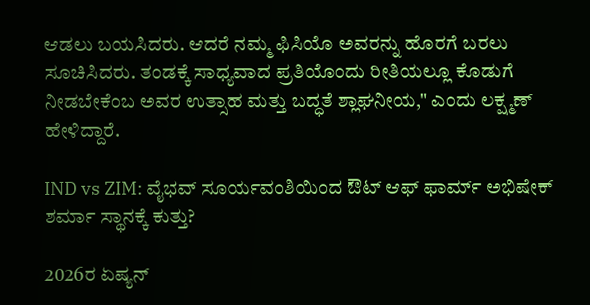ಆಡಲು ಬಯಸಿದರು. ಆದರೆ ನಮ್ಮ ಫಿಸಿಯೊ ಅವರನ್ನು ಹೊರಗೆ ಬರಲು ಸೂಚಿಸಿದರು. ತಂಡಕ್ಕೆ ಸಾಧ್ಯವಾದ ಪ್ರತಿಯೊಂದು ರೀತಿಯಲ್ಲೂ ಕೊಡುಗೆ ನೀಡಬೇಕೆಂಬ ಅವರ ಉತ್ಸಾಹ ಮತ್ತು ಬದ್ಧತೆ ಶ್ಲಾಘನೀಯ," ಎಂದು ಲಕ್ಷ್ಮಣ್ ಹೇಳಿದ್ದಾರೆ.

IND vs ZIM: ವೈಭವ್‌ ಸೂರ್ಯವಂಶಿಯಿಂದ ಔಟ್‌ ಆಫ್‌ ಫಾರ್ಮ್‌ ಅಭಿಷೇಕ್‌ ಶರ್ಮಾ ಸ್ಥಾನಕ್ಕೆ ಕುತ್ತು?

2026ರ ಏಷ್ಯನ್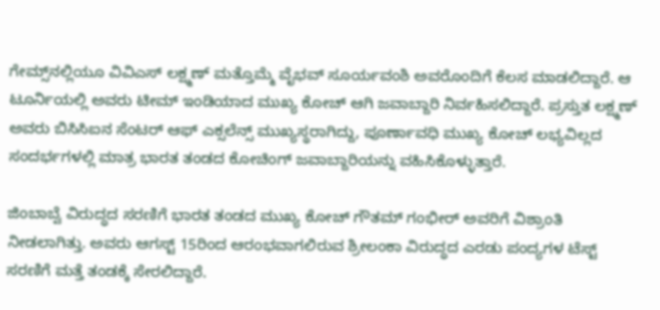ಗೇಮ್ಸ್‌ನಲ್ಲಿಯೂ ವಿವಿಎಸ್ ಲಕ್ಷ್ಮಣ್ ಮತ್ತೊಮ್ಮೆ ವೈಭವ್ ಸೂರ್ಯವಂಶಿ ಅವರೊಂದಿಗೆ ಕೆಲಸ ಮಾಡಲಿದ್ದಾರೆ. ಆ ಟೂರ್ನಿಯಲ್ಲಿ ಅವರು ಟೀಮ್ ಇಂಡಿಯಾದ ಮುಖ್ಯ ಕೋಚ್ ಆಗಿ ಜವಾಬ್ದಾರಿ ನಿರ್ವಹಿಸಲಿದ್ದಾರೆ. ಪ್ರಸ್ತುತ ಲಕ್ಷ್ಮಣ್ ಅವರು ಬಿಸಿಸಿಐನ ಸೆಂಟರ್ ಆಫ್ ಎಕ್ಸಲೆನ್ಸ್ ಮುಖ್ಯಸ್ಥರಾಗಿದ್ದು, ಪೂರ್ಣಾವಧಿ ಮುಖ್ಯ ಕೋಚ್ ಲಭ್ಯವಿಲ್ಲದ ಸಂದರ್ಭಗಳಲ್ಲಿ ಮಾತ್ರ ಭಾರತ ತಂಡದ ಕೋಚಿಂಗ್ ಜವಾಬ್ದಾರಿಯನ್ನು ವಹಿಸಿಕೊಳ್ಳುತ್ತಾರೆ.

ಜಿಂಬಾಬ್ವೆ ವಿರುದ್ಧದ ಸರಣಿಗೆ ಭಾರತ ತಂಡದ ಮುಖ್ಯ ಕೋಚ್ ಗೌತಮ್ ಗಂಭೀರ್ ಅವರಿಗೆ ವಿಶ್ರಾಂತಿ ನೀಡಲಾಗಿತ್ತು. ಅವರು ಆಗಸ್ಟ್ 15ರಿಂದ ಆರಂಭವಾಗಲಿರುವ ಶ್ರೀಲಂಕಾ ವಿರುದ್ಧದ ಎರಡು ಪಂದ್ಯಗಳ ಟೆಸ್ಟ್ ಸರಣಿಗೆ ಮತ್ತೆ ತಂಡಕ್ಕೆ ಸೇರಲಿದ್ದಾರೆ.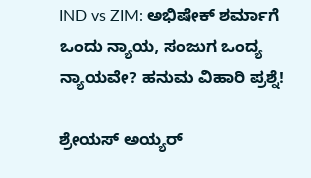IND vs ZIM: ಅಭಿಷೇಕ್‌ ಶರ್ಮಾಗೆ ಒಂದು ನ್ಯಾಯ, ಸಂಜುಗ ಒಂದ್ಯ ನ್ಯಾಯವೇ? ಹನುಮ ವಿಹಾರಿ ಪ್ರಶ್ನೆ!

ಶ್ರೇಯಸ್‌ ಅಯ್ಯರ್‌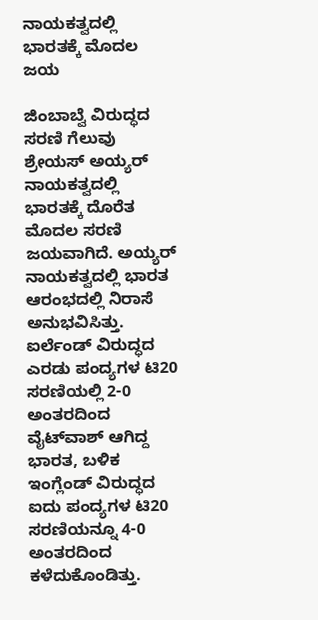ನಾಯಕತ್ವದಲ್ಲಿ ಭಾರತಕ್ಕೆ ಮೊದಲ ಜಯ

ಜಿಂಬಾಬ್ವೆ ವಿರುದ್ಧದ ಸರಣಿ ಗೆಲುವು ಶ್ರೇಯಸ್ ಅಯ್ಯರ್ ನಾಯಕತ್ವದಲ್ಲಿ ಭಾರತಕ್ಕೆ ದೊರೆತ ಮೊದಲ ಸರಣಿ ಜಯವಾಗಿದೆ. ಅಯ್ಯರ್ ನಾಯಕತ್ವದಲ್ಲಿ ಭಾರತ ಆರಂಭದಲ್ಲಿ ನಿರಾಸೆ ಅನುಭವಿಸಿತ್ತು. ಐರ್ಲೆಂಡ್ ವಿರುದ್ಧದ ಎರಡು ಪಂದ್ಯಗಳ ಟಿ20 ಸರಣಿಯಲ್ಲಿ 2-0 ಅಂತರದಿಂದ ವೈಟ್‌ವಾಶ್ ಆಗಿದ್ದ ಭಾರತ, ಬಳಿಕ ಇಂಗ್ಲೆಂಡ್ ವಿರುದ್ಧದ ಐದು ಪಂದ್ಯಗಳ ಟಿ20 ಸರಣಿಯನ್ನೂ 4-0 ಅಂತರದಿಂದ ಕಳೆದುಕೊಂಡಿತ್ತು.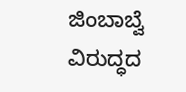ಜಿಂಬಾಬ್ವೆ ವಿರುದ್ಧದ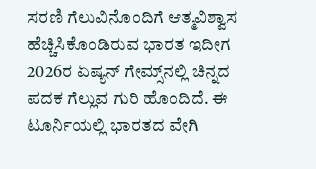ಸರಣಿ ಗೆಲುವಿನೊಂದಿಗೆ ಆತ್ಮವಿಶ್ವಾಸ ಹೆಚ್ಚಿಸಿಕೊಂಡಿರುವ ಭಾರತ ಇದೀಗ 2026ರ ಏಷ್ಯನ್ ಗೇಮ್ಸ್‌ನಲ್ಲಿ ಚಿನ್ನದ ಪದಕ ಗೆಲ್ಲುವ ಗುರಿ ಹೊಂದಿದೆ. ಈ ಟೂರ್ನಿಯಲ್ಲಿ ಭಾರತದ ವೇಗಿ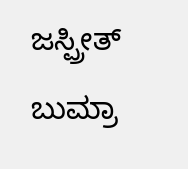ಜಸ್ಪ್ರೀತ್ ಬುಮ್ರಾ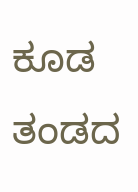ಕೂಡ ತಂಡದ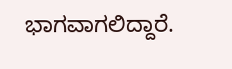ಭಾಗವಾಗಲಿದ್ದಾರೆ.